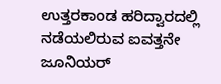ಉತ್ತರಕಾಂಡ ಹರಿದ್ವಾರದಲ್ಲಿ ನಡೆಯಲಿರುವ ಐವತ್ತನೇ ಜೂನಿಯರ್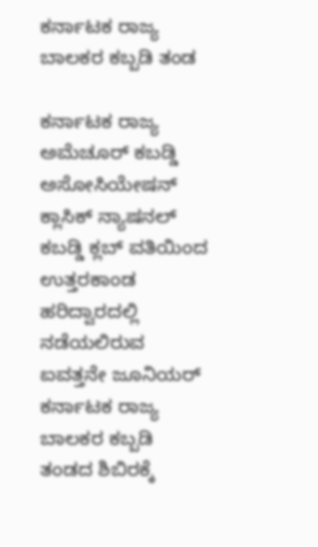ಕರ್ನಾಟಕ ರಾಜ್ಯ ಬಾಲಕರ ಕಬ್ಬಡಿ ತಂಡ

ಕರ್ನಾಟಕ ರಾಜ್ಯ ಅಮೆಚೂರ್ ಕಬಡ್ಡಿ ಅಸೋಸಿಯೇಷನ್ ಕ್ಲಾಸಿಕ್ ನ್ಯಾಷನಲ್ ಕಬಡ್ಡಿ ಕ್ಲಬ್ ವತಿಯಿಂದ ಉತ್ತರಕಾಂಡ ಹರಿದ್ವಾರದಲ್ಲಿ ನಡೆಯಲಿರುವ ಐವತ್ತನೇ ಜೂನಿಯರ್ ಕರ್ನಾಟಕ ರಾಜ್ಯ ಬಾಲಕರ ಕಬ್ಬಡಿ ತಂಡದ ಶಿಬಿರಕ್ಕೆ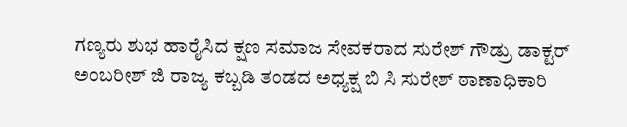ಗಣ್ಯರು ಶುಭ ಹಾರೈಸಿದ ಕ್ಷಣ ಸಮಾಜ ಸೇವಕರಾದ ಸುರೇಶ್ ಗೌಡ್ರು ಡಾಕ್ಟರ್ ಅಂಬರೀಶ್ ಜಿ ರಾಜ್ಯ ಕಬ್ಬಡಿ ತಂಡದ ಅಧ್ಯಕ್ಷ ಬಿ ಸಿ ಸುರೇಶ್ ಠಾಣಾಧಿಕಾರಿ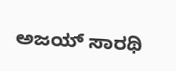ಅಜಯ್ ಸಾರಥಿ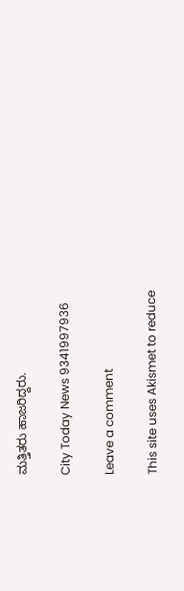ಮತ್ತಿತರು ಹಾಜರಿದ್ದರು.

City Today News 9341997936

Leave a comment

This site uses Akismet to reduce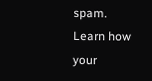spam. Learn how your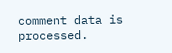comment data is processed.